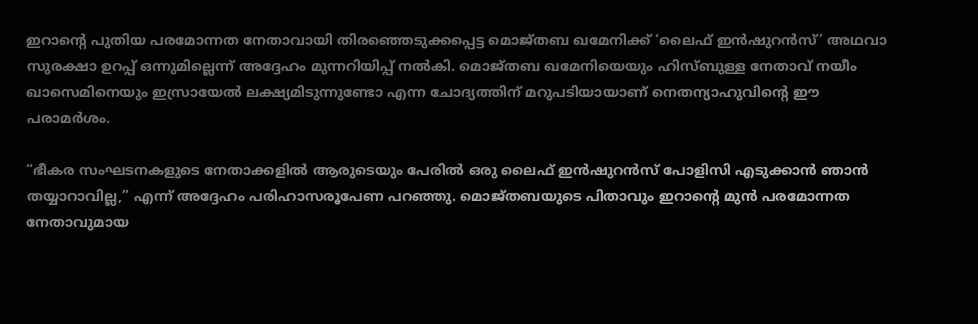ഇറാൻ്റെ പുതിയ പരമോന്നത നേതാവായി തിരഞ്ഞെടുക്കപ്പെട്ട മൊജ്തബ ഖമേനിക്ക് ‘ലൈഫ് ഇൻഷുറൻസ്’ അഥവാ സുരക്ഷാ ഉറപ്പ് ഒന്നുമില്ലെന്ന് അദ്ദേഹം മുന്നറിയിപ്പ് നൽകി. മൊജ്തബ ഖമേനിയെയും ഹിസ്ബുള്ള നേതാവ് നയീം ഖാസെമിനെയും ഇസ്രായേൽ ലക്ഷ്യമിടുന്നുണ്ടോ എന്ന ചോദ്യത്തിന് മറുപടിയായാണ് നെതന്യാഹുവിൻ്റെ ഈ പരാമർശം.

“ഭീകര സംഘടനകളുടെ നേതാക്കളിൽ ആരുടെയും പേരിൽ ഒരു ലൈഫ് ഇൻഷുറൻസ് പോളിസി എടുക്കാൻ ഞാൻ തയ്യാറാവില്ല,” എന്ന് അദ്ദേഹം പരിഹാസരൂപേണ പറഞ്ഞു. മൊജ്തബയുടെ പിതാവും ഇറാൻ്റെ മുൻ പരമോന്നത നേതാവുമായ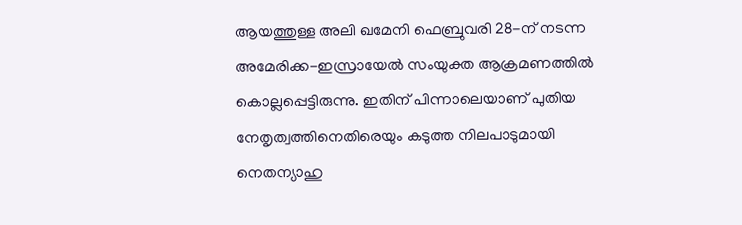ആയത്തുള്ള അലി ഖമേനി ഫെബ്രുവരി 28-ന് നടന്ന അമേരിക്ക-ഇസ്രായേൽ സംയുക്ത ആക്രമണത്തിൽ കൊല്ലപ്പെട്ടിരുന്നു. ഇതിന് പിന്നാലെയാണ് പുതിയ നേതൃത്വത്തിനെതിരെയും കടുത്ത നിലപാടുമായി നെതന്യാഹു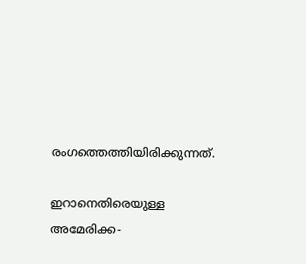രംഗത്തെത്തിയിരിക്കുന്നത്.

ഇറാനെതിരെയുള്ള അമേരിക്ക-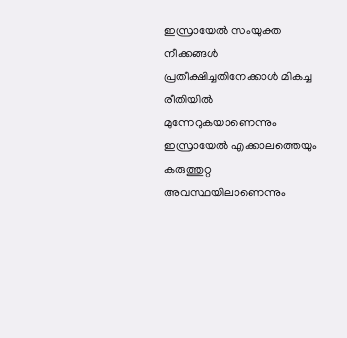ഇസ്രായേൽ സംയുക്ത നീക്കങ്ങൾ പ്രതീക്ഷിച്ചതിനേക്കാൾ മികച്ച രീതിയിൽ മുന്നേറുകയാണെന്നും ഇസ്രായേൽ എക്കാലത്തെയും കരുത്തുറ്റ അവസ്ഥയിലാണെന്നും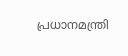പ്രധാനമന്ത്രി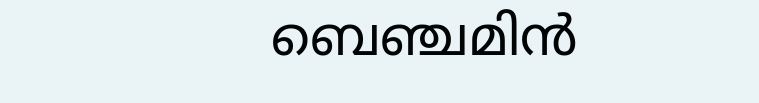ബെഞ്ചമിൻ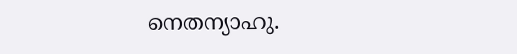നെതന്യാഹു.